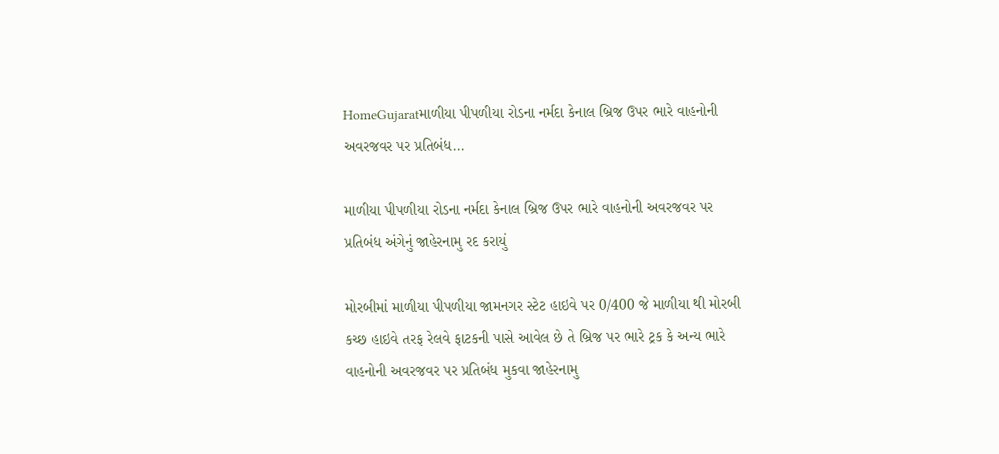HomeGujaratમાળીયા પીપળીયા રોડના નર્મદા કેનાલ બ્રિજ ઉપર ભારે વાહનોની અવરજવર પર પ્રતિબંધ...

માળીયા પીપળીયા રોડના નર્મદા કેનાલ બ્રિજ ઉપર ભારે વાહનોની અવરજવર પર પ્રતિબંધ અંગેનું જાહેરનામુ રદ કરાયું

મોરબીમાં માળીયા પીપળીયા જામનગર સ્ટેટ હાઇવે પર 0/400 જે માળીયા થી મોરબી કચ્છ હાઇવે તરફ રેલવે ફાટકની પાસે આવેલ છે તે બ્રિજ પર ભારે ટ્રક કે અન્ય ભારે વાહનોની અવરજવર પર પ્રતિબંધ મુકવા જાહેરનામુ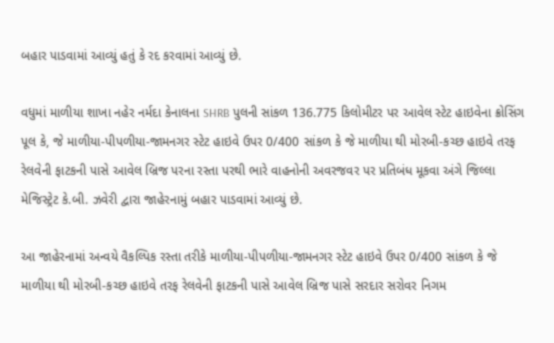બહાર પાડવામાં આવ્યું હતું કે રદ કરવામાં આવ્યું છે.

વધુમાં માળીયા શાખા નહેર નર્મદા કેનાલના SHRB પુલની સાંકળ 136.775 કિલોમીટર પર આવેલ સ્ટેટ હાઇવેના ક્રોસિંગ પૂલ કે, જે માળીયા-પીપળીયા-જામનગર સ્ટેટ હાઇવે ઉપર 0/400 સાંકળ કે જે માળીયા થી મોરબી-કચ્છ હાઇવે તરફ રેલવેની ફાટકની પાસે આવેલ બ્રિજ પરના રસ્તા પરથી ભારે વાહનોની અવરજવર પર પ્રતિબંધ મૂકવા અંગે જિલ્લા મેજિસ્ટ્રેટ કે.બી. ઝવેરી દ્વારા જાહેરનામું બહાર પાડવામાં આવ્યું છે.

આ જાહેરનામાં અન્વયે વૈકલ્પિક રસ્તા તરીકે માળીયા-પીપળીયા-જામનગર સ્ટેટ હાઇવે ઉપર 0/400 સાંકળ કે જે માળીયા થી મોરબી-કચ્છ હાઇવે તરફ રેલવેની ફાટકની પાસે આવેલ બ્રિજ પાસે સરદાર સરોવર નિગમ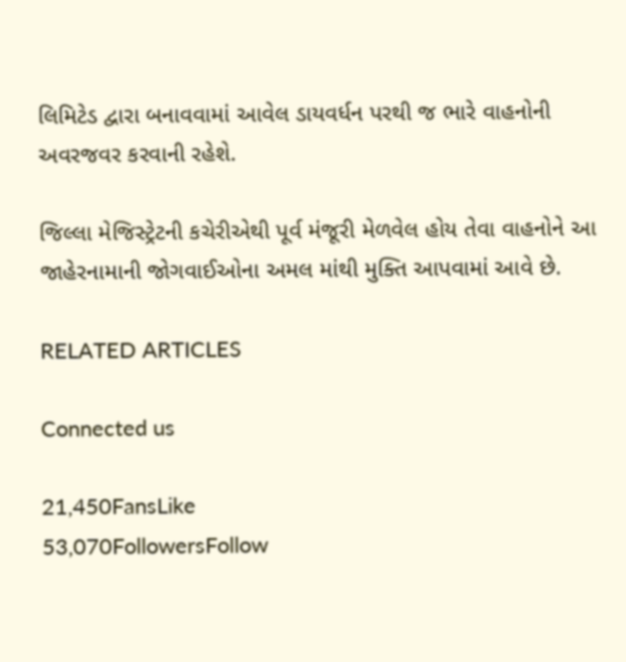લિમિટેડ દ્વારા બનાવવામાં આવેલ ડાયવર્ધન પરથી જ ભારે વાહનોની અવરજવર કરવાની રહેશે.

જિલ્લા મેજિસ્ટ્રેટની કચેરીએથી પૂર્વ મંજૂરી મેળવેલ હોય તેવા વાહનોને આ જાહેરનામાની જોગવાઈઓના અમલ માંથી મુક્તિ આપવામાં આવે છે.

RELATED ARTICLES

Connected us

21,450FansLike
53,070FollowersFollow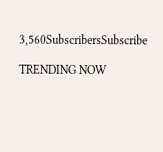3,560SubscribersSubscribe

TRENDING NOW